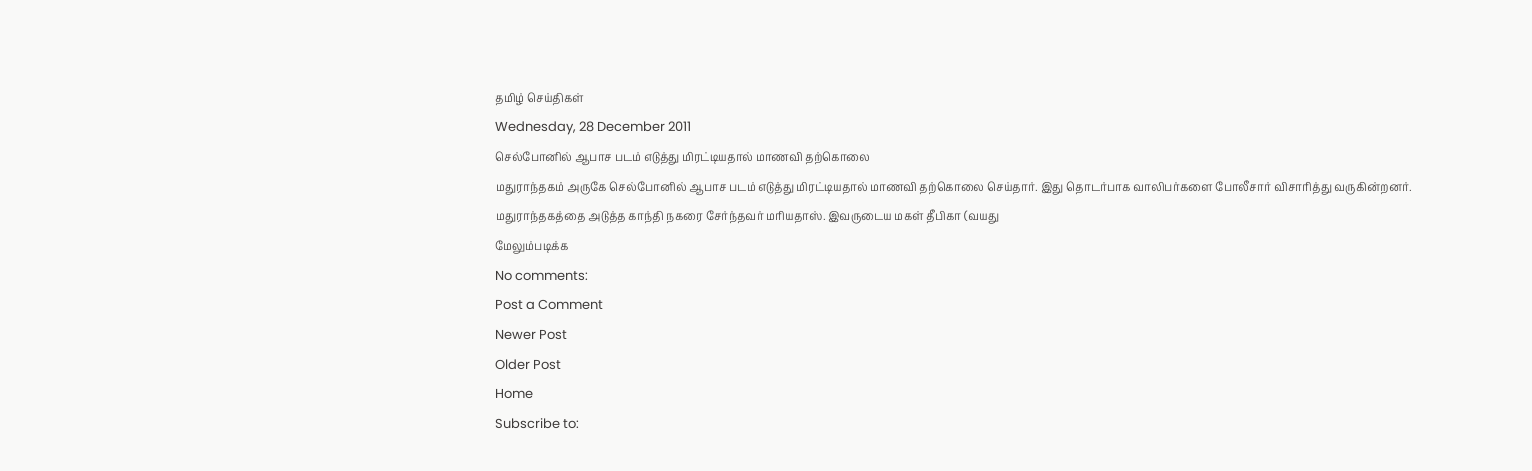தமிழ் செய்திகள்
Wednesday, 28 December 2011
செல்போனில் ஆபாச படம் எடுத்து மிரட்டியதால் மாணவி தற்கொலை
மதுராந்தகம் அருகே செல்போனில் ஆபாச படம் எடுத்து மிரட்டியதால் மாணவி தற்கொலை செய்தார். இது தொடர்பாக வாலிபர்களை போலீசார் விசாரித்து வருகின்றனர்.
மதுராந்தகத்தை அடுத்த காந்தி நகரை சேர்ந்தவர் மரியதாஸ். இவருடைய மகள் தீபிகா (வயது
மேலும்படிக்க
No comments:
Post a Comment
Newer Post
Older Post
Home
Subscribe to: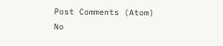Post Comments (Atom)
No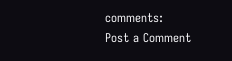comments:
Post a Comment